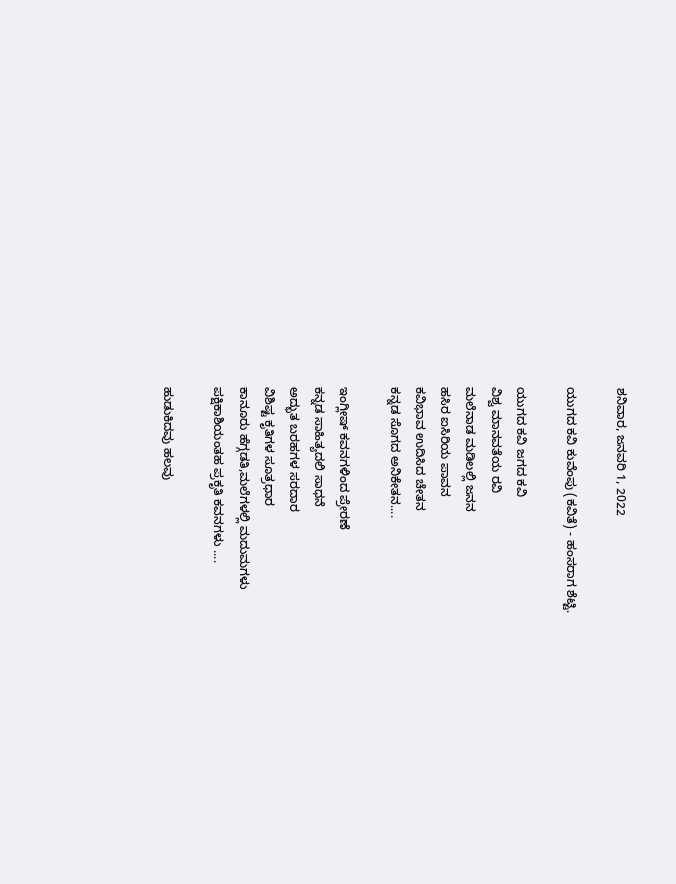ಶನಿವಾರ, ಜನವರಿ 1, 2022

ಯುಗದ ಕವಿ ಕುವೆಂಪು (ಕವಿತೆ) - ಹಂಸರಾಗ ಶೆಟ್ಟಿ.

ಯುಗದ ಕವಿ ಜಗದ ಕವಿ
ವಿಶ್ವ ಮಾನವತೆಯ ರವಿ
ಮಲೆನಾಡ ಮಡಿಲಲ್ಲಿ ಜನನ
ಹಸಿರ ಐಸಿರಿಯ ಪಾವನ
ಕವಿಭಾವ ಉದಿಸಿದ ಚೇತನ
ಕನ್ನಡ ಸೊಗದ ಅನಿಕೇತನ....

ಇಂಗ್ಲೀಷ್ ಕವನಗಳಿಂದ ಪ್ರೇರಣೆ
ಕನ್ನಡ ಸಾಹಿತ್ಯದಲಿ ಸಾಧನೆ
ಅದ್ಭುತ ಬರಹಗಳ ಸರದಾರ
ವಿಶಿಷ್ಟ ಕೃತಿಗಳ ಸೂತ್ರಧಾರ
ಕಾನೂರು ಹೆಗ್ಗಡತಿ,ಮಲೆಗಳಲ್ಲಿ ಮದುಮಗಳು
ಪಕ್ಷಿಕಾಶಿಯಂತಹ ಪ್ರಕೃತಿ ಕವನಗಳು ....

ಹುಡುಕಿದವು ಹಲವು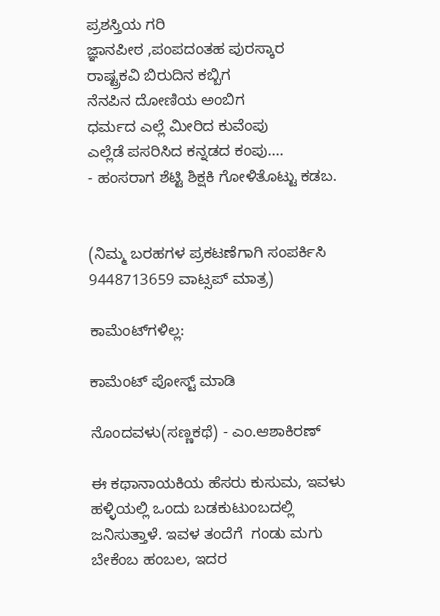ಪ್ರಶಸ್ತಿಯ ಗರಿ
ಜ್ಞಾನಪೀಠ ,ಪಂಪದಂತಹ ಪುರಸ್ಕಾರ
ರಾಷ್ಟ್ರಕವಿ ಬಿರುದಿನ ಕಬ್ಬಿಗ
ನೆನಪಿನ ದೋಣಿಯ ಅಂಬಿಗ
ಧರ್ಮದ ಎಲ್ಲೆ ಮೀರಿದ ಕುವೆಂಪು
ಎಲ್ಲೆಡೆ ಪಸರಿಸಿದ ಕನ್ನಡದ ಕಂಪು....
- ಹಂಸರಾಗ ಶೆಟ್ಟಿ ಶಿಕ್ಷಕಿ ಗೋಳಿತೊಟ್ಟು ಕಡಬ.


(ನಿಮ್ಮ ಬರಹಗಳ ಪ್ರಕಟಣೆಗಾಗಿ ಸಂಪರ್ಕಿಸಿ 9448713659 ವಾಟ್ಸಪ್ ಮಾತ್ರ)

ಕಾಮೆಂಟ್‌ಗಳಿಲ್ಲ:

ಕಾಮೆಂಟ್‌‌ ಪೋಸ್ಟ್‌ ಮಾಡಿ

ನೊಂದವಳು(ಸಣ್ಣಕಥೆ) - ಎಂ.ಆಶಾಕಿರಣ್

ಈ ಕಥಾನಾಯಕಿಯ ಹೆಸರು ಕುಸುಮ, ಇವಳು ಹಳ್ಳಿಯಲ್ಲಿ ಒಂದು ಬಡಕುಟುಂಬದಲ್ಲಿ ಜನಿಸುತ್ತಾಳೆ. ಇವಳ ತಂದೆಗೆ  ಗಂಡು ಮಗು ಬೇಕೆಂಬ ಹಂಬಲ, ಇದರ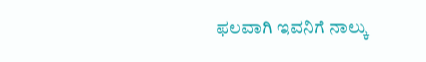ಫಲವಾಗಿ ಇವನಿಗೆ ನಾಲ್ಕು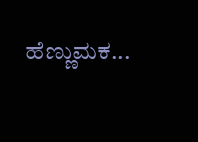ಹೆಣ್ಣುಮಕ...